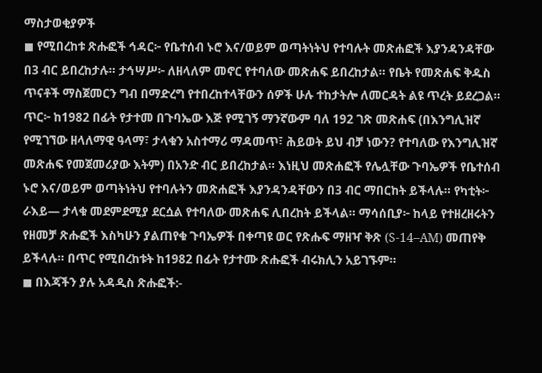ማስታወቂያዎች
◼ የሚበረከቱ ጽሑፎች ኅዳር፦ የቤተሰብ ኑሮ እና/ወይም ወጣትነትህ የተባሉት መጽሐፎች እያንዳንዳቸው በ3 ብር ይበረከታሉ። ታኅሣሥ፦ ለዘላለም መኖር የተባለው መጽሐፍ ይበረከታል። የቤት የመጽሐፍ ቅዱስ ጥናቶች ማስጀመርን ግብ በማድረግ የተበረከተላቸውን ሰዎች ሁሉ ተከታትሎ ለመርዳት ልዩ ጥረት ይደረጋል። ጥር፦ ከ1982 በፊት የታተመ በጉባኤው እጅ የሚገኝ ማንኛውም ባለ 192 ገጽ መጽሐፍ (በእንግሊዝኛ የሚገኘው ዘላለማዊ ዓላማ፣ ታላቁን አስተማሪ ማዳመጥ፣ ሕይወት ይህ ብቻ ነውን? የተባለው የእንግሊዝኛ መጽሐፍ የመጀመሪያው እትም) በአንድ ብር ይበረከታል። እነዚህ መጽሐፎች የሌሏቸው ጉባኤዎች የቤተሰብ ኑሮ እና/ወይም ወጣትነትህ የተባሉትን መጽሐፎች እያንዳንዳቸውን በ3 ብር ማበርከት ይችላሉ። የካቲት፦ ራእይ— ታላቁ መደምደሚያ ደርሷል የተባለው መጽሐፍ ሊበረከት ይችላል። ማሳሰቢያ፦ ከላይ የተዘረዘሩትን የዘመቻ ጽሑፎች እስካሁን ያልጠየቁ ጉባኤዎች በቀጣዩ ወር የጽሑፍ ማዘዣ ቅጽ (S-14–AM) መጠየቅ ይችላሉ። በጥር የሚበረከቱት ከ1982 በፊት የታተሙ ጽሑፎች ብሩክሊን አይገኙም።
◼ በእጃችን ያሉ አዳዲስ ጽሑፎች:-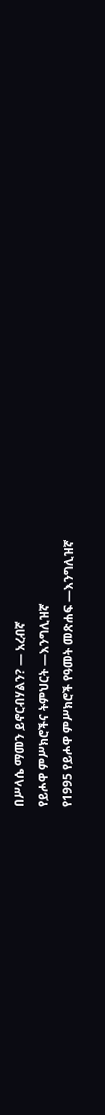በሥላሴ ማመን ይኖርብሃልን? — አረብኛ
የይሖዋ ምሥክሮችና ትምህርት —እንግሊዝኛ
የ1995 የይሖዋ ምሥክሮች የዓመት መጽሐፍ —እንግሊዝኛ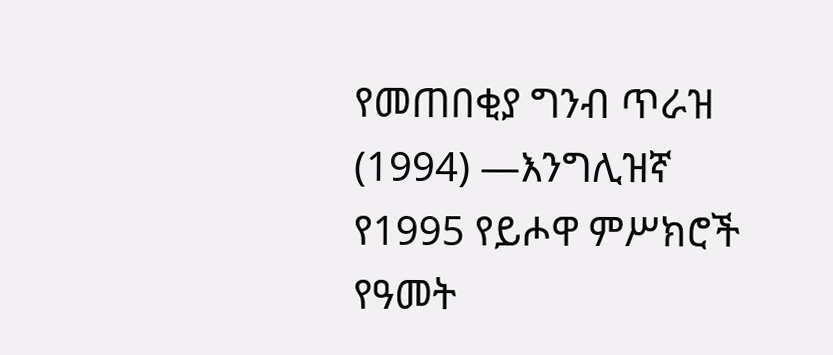የመጠበቂያ ግንብ ጥራዝ (1994) —እንግሊዝኛ
የ1995 የይሖዋ ምሥክሮች የዓመት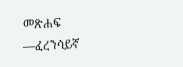መጽሐፍ —ፈረንሳይኛ